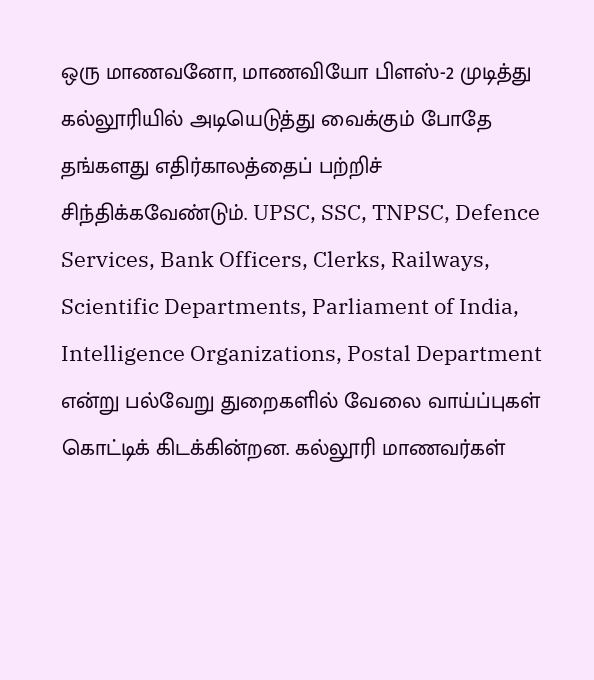ஒரு மாணவனோ, மாணவியோ பிளஸ்-2 முடித்து கல்லூரியில் அடியெடுத்து வைக்கும் போதே தங்களது எதிர்காலத்தைப் பற்றிச் சிந்திக்கவேண்டும். UPSC, SSC, TNPSC, Defence Services, Bank Officers, Clerks, Railways, Scientific Departments, Parliament of India, Intelligence Organizations, Postal Department என்று பல்வேறு துறைகளில் வேலை வாய்ப்புகள் கொட்டிக் கிடக்கின்றன. கல்லூரி மாணவர்கள்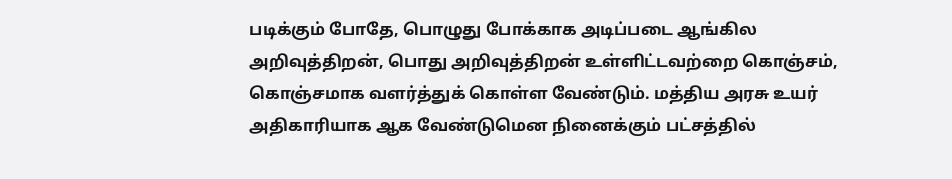படிக்கும் போதே, பொழுது போக்காக அடிப்படை ஆங்கில அறிவுத்திறன், பொது அறிவுத்திறன் உள்ளிட்டவற்றை கொஞ்சம், கொஞ்சமாக வளர்த்துக் கொள்ள வேண்டும். மத்திய அரசு உயர் அதிகாரியாக ஆக வேண்டுமென நினைக்கும் பட்சத்தில்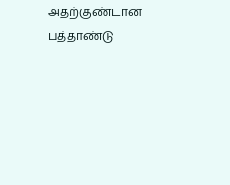அதற்குண்டான பத்தாண்டு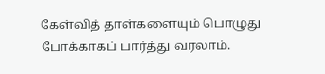கேள்வித் தாள்களையும் பொழுது போக்காகப் பார்த்து வரலாம்.